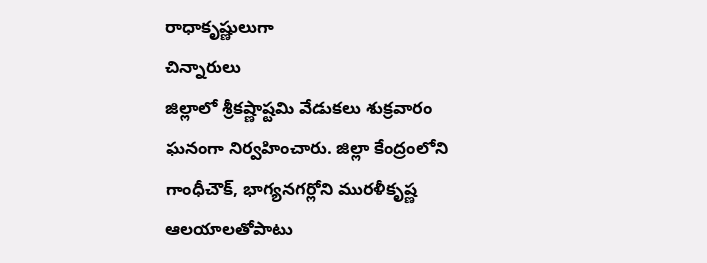రాధాకృష్ణులుగా
చిన్నారులు
జిల్లాలో శ్రీకష్ణాష్టమి వేడుకలు శుక్రవారం ఘనంగా నిర్వహించారు. జిల్లా కేంద్రంలోని గాంధీచౌక్, భాగ్యనగర్లోని మురళీకృష్ణ ఆలయాలతోపాటు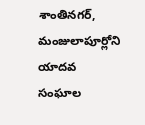శాంతినగర్, మంజులాపూర్లోని యాదవ సంఘాల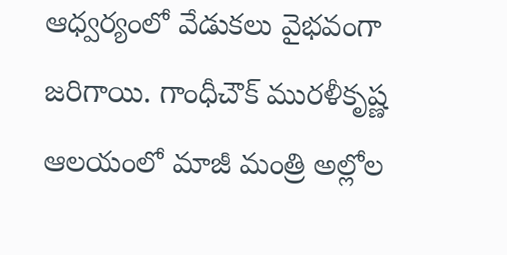ఆధ్వర్యంలో వేడుకలు వైభవంగా జరిగాయి. గాంధీచౌక్ మురళీకృష్ణ ఆలయంలో మాజీ మంత్రి అల్లోల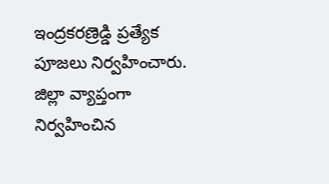ఇంద్రకరణ్రెడ్డి ప్రత్యేక పూజలు నిర్వహించారు. జిల్లా వ్యాప్తంగా నిర్వహించిన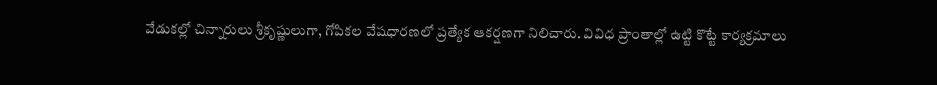వేడుకల్లో చిన్నారులు శ్రీకృష్ణులుగా, గోపికల వేషధారణలో ప్రత్యేక ఆకర్షణగా నిలిచారు. వివిధ ప్రాంతాల్లో ఉట్టి కొట్టే కార్యక్రమాలు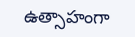ఉత్సాహంగా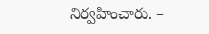నిర్వహించారు. –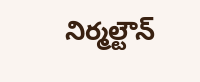నిర్మల్టౌన్